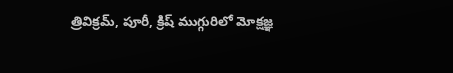త్రివిక్రమ్, పూరీ, క్రిష్ ముగ్గురిలో మోక్షజ్ఞ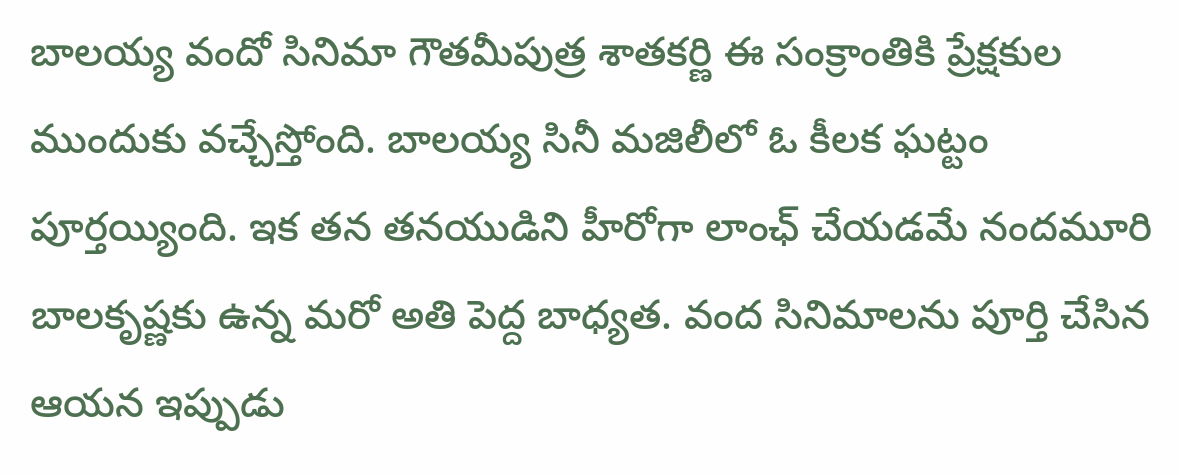బాల‌య్య వందో సినిమా గౌత‌మీపుత్ర శాత‌క‌ర్ణి ఈ సంక్రాంతికి ప్రేక్ష‌కుల ముందుకు వ‌చ్చేస్తోంది. బాల‌య్య సినీ మ‌జిలీలో ఓ కీల‌క ఘ‌ట్టం పూర్త‌య్యింది. ఇక తన తనయుడిని హీరోగా లాంఛ్‌ చేయడమే నందమూరి బాలకృష్ణకు ఉన్న మరో అతి పెద్ద బాధ్యత. వంద సినిమాలను పూర్తి చేసిన ఆయన ఇప్పుడు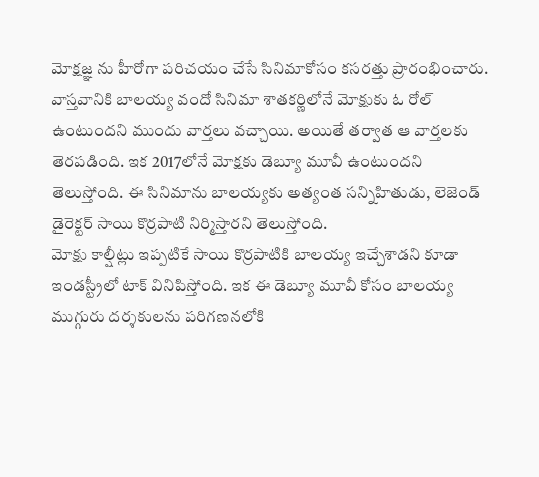మోక్షజ్ఞ ను హీరోగా పరిచయం చేసే సినిమాకోసం కసరత్తు ప్రారంభించారు.
వాస్త‌వానికి బాల‌య్య వందో సినిమా శాత‌క‌ర్ణిలోనే మోక్షుకు ఓ రోల్ ఉంటుంద‌ని ముందు వార్త‌లు వ‌చ్చాయి. అయితే త‌ర్వాత ఆ వార్త‌ల‌కు తెర‌ప‌డింది. ఇక 2017లోనే మోక్ష‌కు డెబ్యూ మూవీ ఉంటుంద‌ని తెలుస్తోంది. ఈ సినిమాను బాల‌య్య‌కు అత్యంత స‌న్నిహితుడు, లెజెండ్ డైరెక్ట‌ర్ సాయి కొర్ర‌పాటి నిర్మిస్తార‌ని తెలుస్తోంది.
మోక్షు కాల్షీట్లు ఇప్ప‌టికే సాయి కొర్ర‌పాటికి బాల‌య్య ఇచ్చేశాడ‌ని కూడా ఇండ‌స్ట్రీలో టాక్ వినిపిస్తోంది. ఇక ఈ డెబ్యూ మూవీ కోసం బాల‌య్య ముగ్గురు దర్శకులను పరిగణనలోకి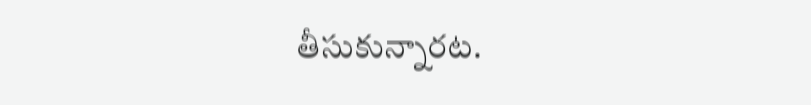తీసుకున్నారట.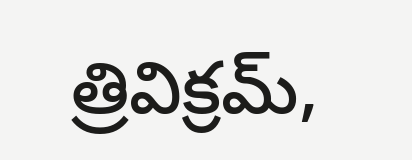త్రివిక్రమ్,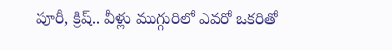పూరీ, క్రిష్.. వీళ్లు ముగ్గురిలో ఎవరో ఒకరితో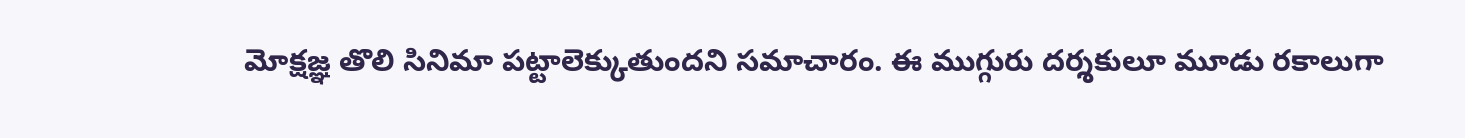మోక్షజ్ఞ తొలి సినిమా పట్టాలెక్కుతుందని సమాచారం. ఈ ముగ్గురు దర్శకులూ మూడు రకాలుగా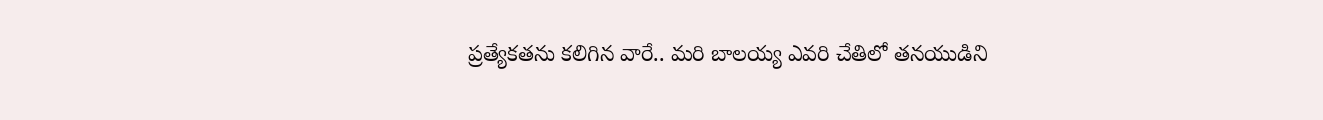ప్రత్యేకతను కలిగిన వారే.. మరి బాలయ్య ఎవరి చేతిలో తనయుడిని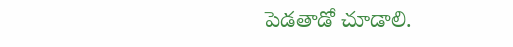పెడతాడో చూడాలి.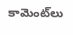కామెంట్‌లు